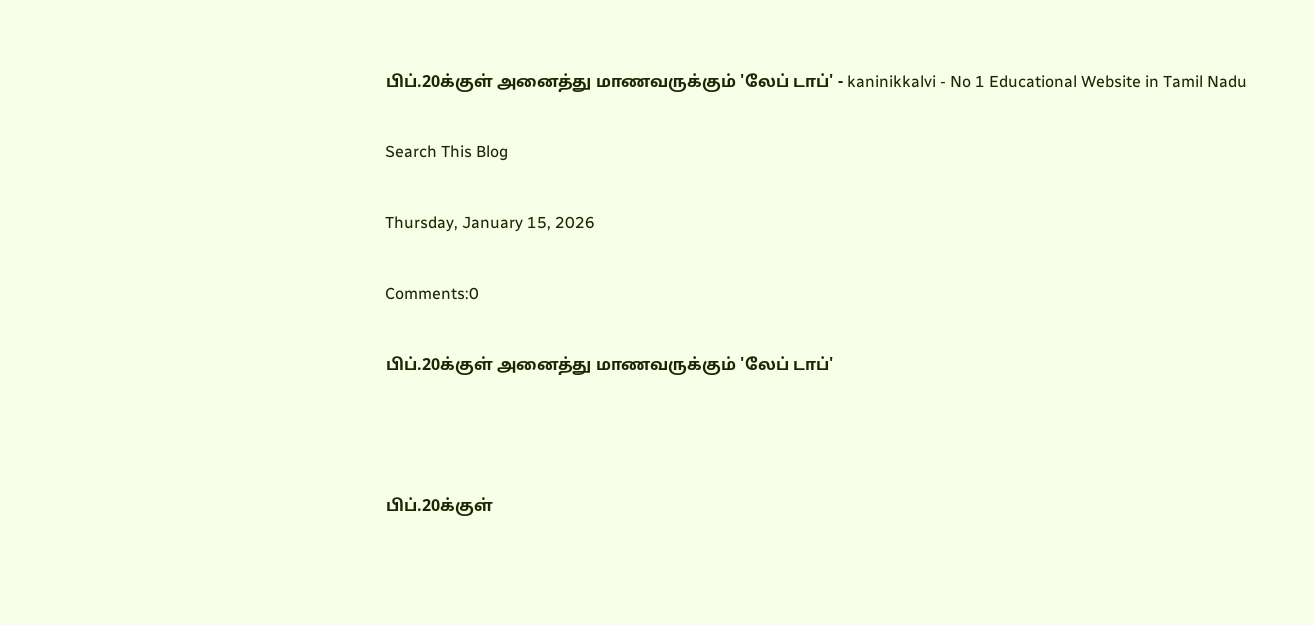பிப்.20க்குள் அனைத்து மாணவருக்கும் 'லேப் டாப்' - kaninikkalvi - No 1 Educational Website in Tamil Nadu

Search This Blog

Thursday, January 15, 2026

Comments:0

பிப்.20க்குள் அனைத்து மாணவருக்கும் 'லேப் டாப்'



பிப்.20க்குள்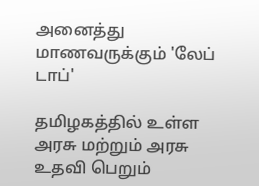அனைத்து மாணவருக்கும் 'லேப் டாப்'

தமிழகத்தில் உள்ள அரசு மற்றும் அரசு உதவி பெறும்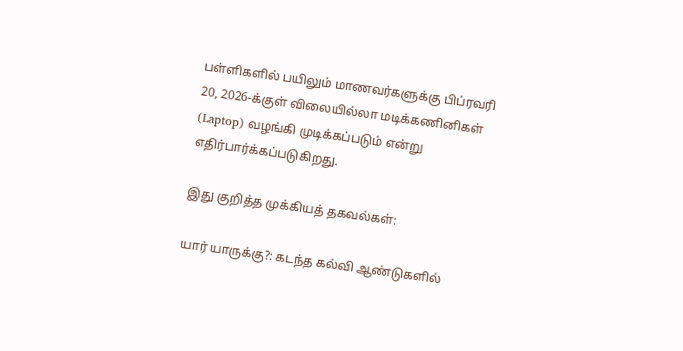பள்ளிகளில் பயிலும் மாணவர்களுக்கு பிப்ரவரி 20, 2026-க்குள் விலையில்லா மடிக்கணினிகள் (Laptop) வழங்கி முடிக்கப்படும் என்று எதிர்பார்க்கப்படுகிறது.

இது குறித்த முக்கியத் தகவல்கள்:

யார் யாருக்கு?: கடந்த கல்வி ஆண்டுகளில்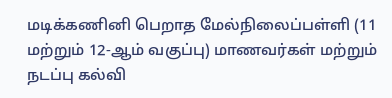மடிக்கணினி பெறாத மேல்நிலைப்பள்ளி (11 மற்றும் 12-ஆம் வகுப்பு) மாணவர்கள் மற்றும் நடப்பு கல்வி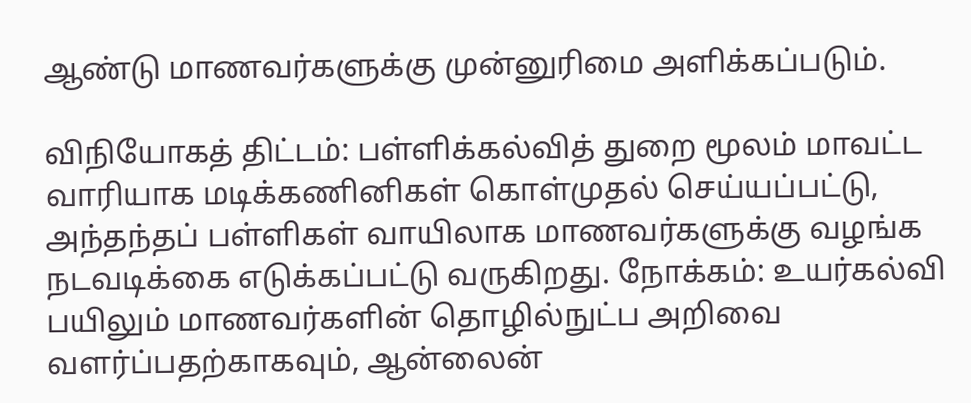ஆண்டு மாணவர்களுக்கு முன்னுரிமை அளிக்கப்படும்.

விநியோகத் திட்டம்: பள்ளிக்கல்வித் துறை மூலம் மாவட்ட வாரியாக மடிக்கணினிகள் கொள்முதல் செய்யப்பட்டு, அந்தந்தப் பள்ளிகள் வாயிலாக மாணவர்களுக்கு வழங்க நடவடிக்கை எடுக்கப்பட்டு வருகிறது. நோக்கம்: உயர்கல்வி பயிலும் மாணவர்களின் தொழில்நுட்ப அறிவை வளர்ப்பதற்காகவும், ஆன்லைன்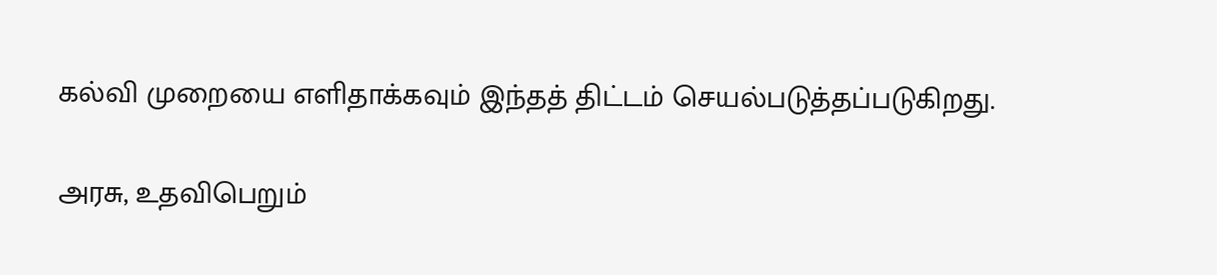கல்வி முறையை எளிதாக்கவும் இந்தத் திட்டம் செயல்படுத்தப்படுகிறது.

அரசு, உதவிபெறும்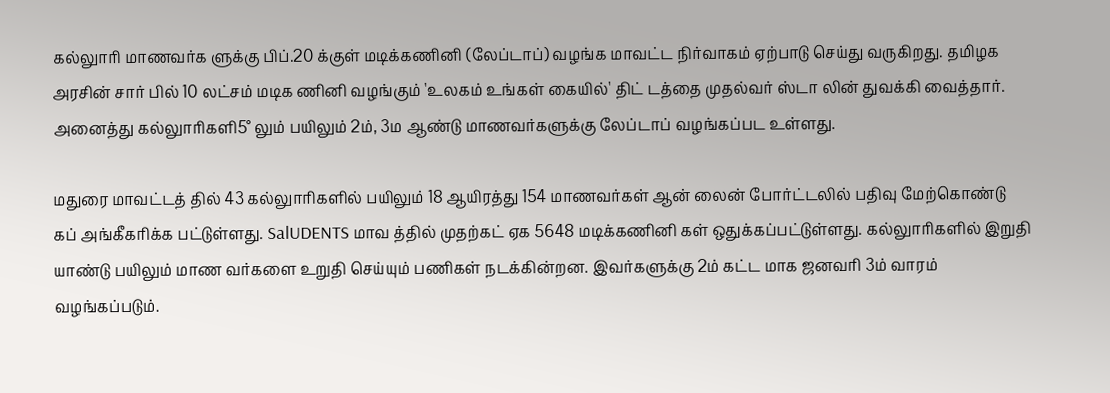கல்லுாரி மாணவர்க ளுக்கு பிப்.20 க்குள் மடிக்கணினி (லேப்டாப்) வழங்க மாவட்ட நிர்வாகம் ஏற்பாடு செய்து வருகிறது. தமிழக அரசின் சார் பில் 10 லட்சம் மடிக ணினி வழங்கும் 'உலகம் உங்கள் கையில்' திட் டத்தை முதல்வர் ஸ்டா லின் துவக்கி வைத்தார். அனைத்து கல்லுாரிகளி5° லும் பயிலும் 2ம், 3ம ஆண்டு மாணவர்களுக்கு லேப்டாப் வழங்கப்பட உள்ளது.

மதுரை மாவட்டத் தில் 43 கல்லுாரிகளில் பயிலும் 18 ஆயிரத்து 154 மாணவர்கள் ஆன் லைன் போர்ட்டலில் பதிவு மேற்கொண்டு கப் அங்கீகரிக்க பட்டுள்ளது. SalUDENTS மாவ த்தில் முதற்கட் ஏக 5648 மடிக்கணினி கள் ஒதுக்கப்பட்டுள்ளது. கல்லுாரிகளில் இறுதி யாண்டு பயிலும் மாண வர்களை உறுதி செய்யும் பணிகள் நடக்கின்றன. இவர்களுக்கு 2ம் கட்ட மாக ஜனவரி 3ம் வாரம் வழங்கப்படும்.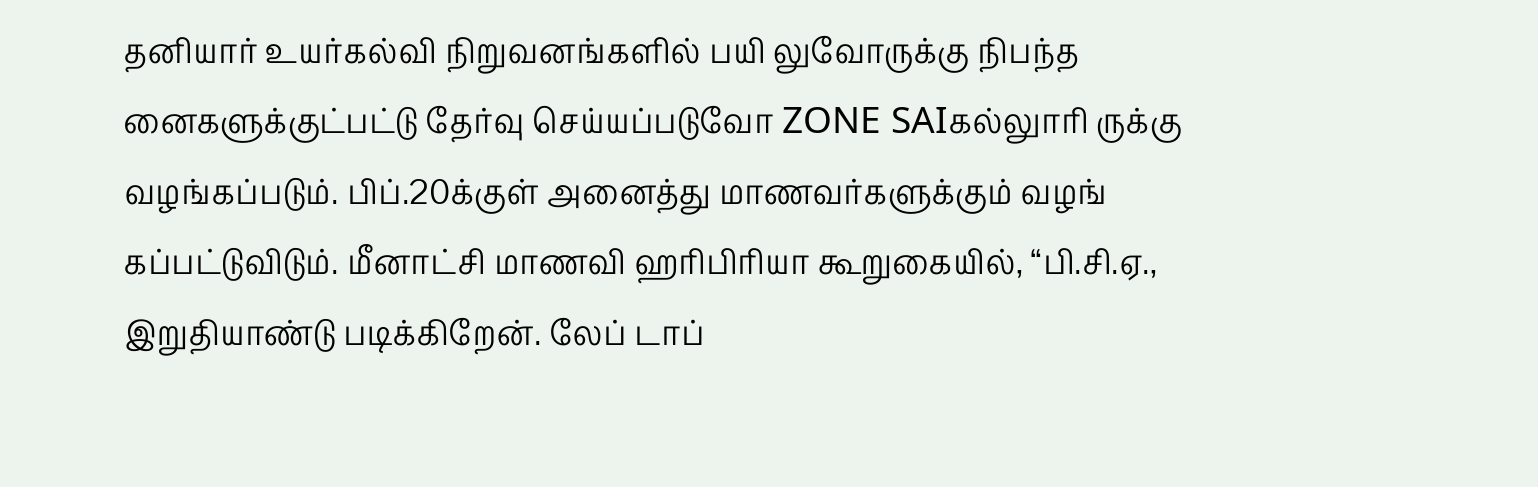தனியார் உயர்கல்வி நிறுவனங்களில் பயி லுவோருக்கு நிபந்த னைகளுக்குட்பட்டு தேர்வு செய்யப்படுவோ ZONE SAIகல்லுாரி ருக்கு வழங்கப்படும். பிப்.20க்குள் அனைத்து மாணவர்களுக்கும் வழங் கப்பட்டுவிடும். மீனாட்சி மாணவி ஹரிபிரியா கூறுகையில், “பி.சி.ஏ., இறுதியாண்டு படிக்கிறேன். லேப் டாப்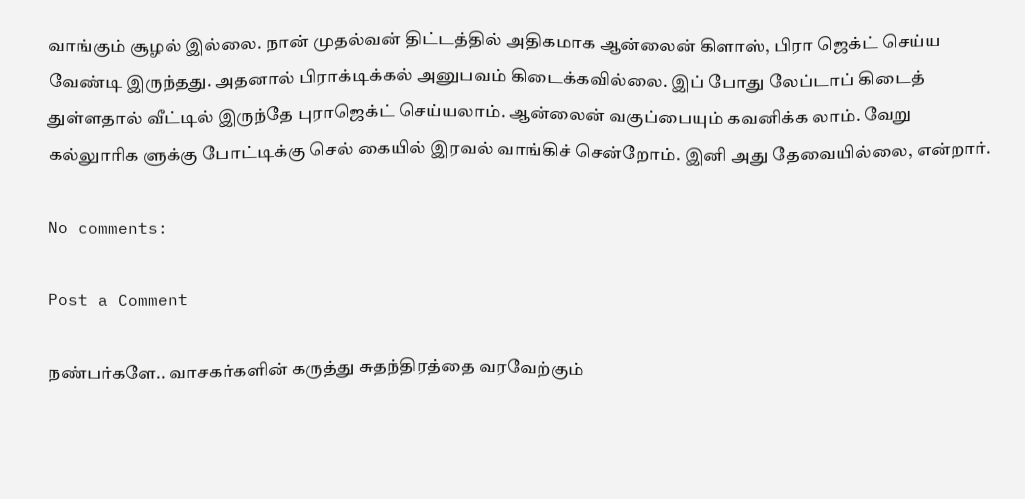வாங்கும் சூழல் இல்லை. நான் முதல்வன் திட்டத்தில் அதிகமாக ஆன்லைன் கிளாஸ், பிரா ஜெக்ட் செய்ய வேண்டி இருந்தது. அதனால் பிராக்டிக்கல் அனுபவம் கிடைக்கவில்லை. இப் போது லேப்டாப் கிடைத் துள்ளதால் வீட்டில் இருந்தே புராஜெக்ட் செய்யலாம். ஆன்லைன் வகுப்பையும் கவனிக்க லாம். வேறு கல்லுாரிக ளுக்கு போட்டிக்கு செல் கையில் இரவல் வாங்கிச் சென்றோம். இனி அது தேவையில்லை, என்றார்.

No comments:

Post a Comment

நண்பர்களே.. வாசகர்களின் கருத்து சுதந்திரத்தை வரவேற்கும்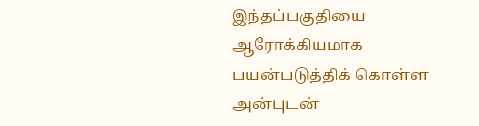இந்தப்பகுதியை ஆரோக்கியமாக பயன்படுத்திக் கொள்ள அன்புடன்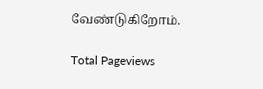வேண்டுகிறோம்.

Total Pageviews